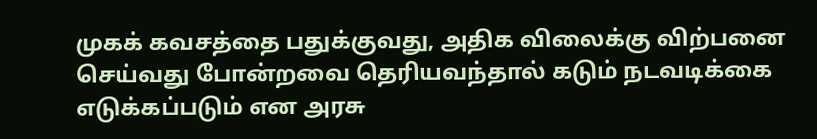முகக் கவசத்தை பதுக்குவது, அதிக விலைக்கு விற்பனை செய்வது போன்றவை தெரியவந்தால் கடும் நடவடிக்கை எடுக்கப்படும் என அரசு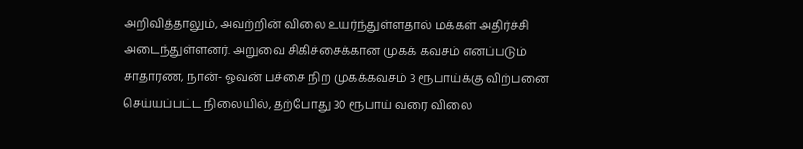அறிவித்தாலும், அவற்றின் விலை உயர்ந்துள்ளதால் மக்கள் அதிர்ச்சி அடைந்துள்ளனர். அறுவை சிகிச்சைக்கான முகக் கவசம் எனப்படும் சாதாரண, நான்- ஓவன் பச்சை நிற முகக்கவசம் 3 ரூபாய்க்கு விற்பனை செய்யப்பட்ட நிலையில், தற்போது 30 ரூபாய் வரை விலை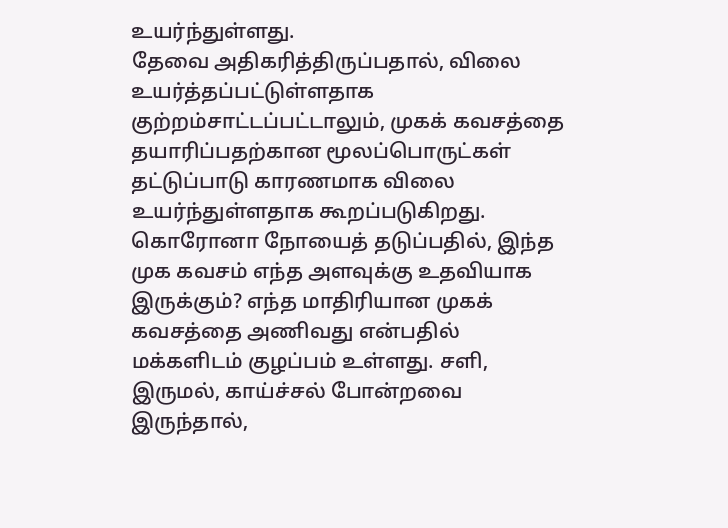உயர்ந்துள்ளது.
தேவை அதிகரித்திருப்பதால், விலை உயர்த்தப்பட்டுள்ளதாக குற்றம்சாட்டப்பட்டாலும், முகக் கவசத்தை தயாரிப்பதற்கான மூலப்பொருட்கள் தட்டுப்பாடு காரணமாக விலை உயர்ந்துள்ளதாக கூறப்படுகிறது. கொரோனா நோயைத் தடுப்பதில், இந்த முக கவசம் எந்த அளவுக்கு உதவியாக இருக்கும்? எந்த மாதிரியான முகக் கவசத்தை அணிவது என்பதில் மக்களிடம் குழப்பம் உள்ளது. சளி, இருமல், காய்ச்சல் போன்றவை இருந்தால்,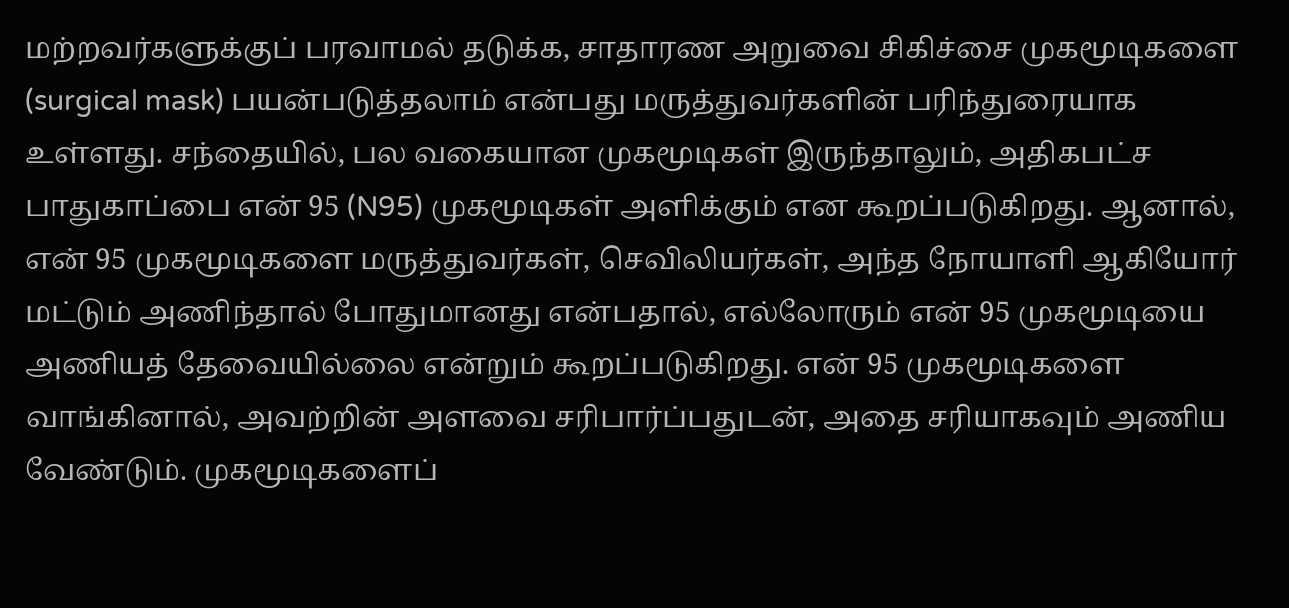மற்றவர்களுக்குப் பரவாமல் தடுக்க, சாதாரண அறுவை சிகிச்சை முகமூடிகளை (surgical mask) பயன்படுத்தலாம் என்பது மருத்துவர்களின் பரிந்துரையாக உள்ளது. சந்தையில், பல வகையான முகமூடிகள் இருந்தாலும், அதிகபட்ச பாதுகாப்பை என் 95 (N95) முகமூடிகள் அளிக்கும் என கூறப்படுகிறது. ஆனால், என் 95 முகமூடிகளை மருத்துவர்கள், செவிலியர்கள், அந்த நோயாளி ஆகியோர் மட்டும் அணிந்தால் போதுமானது என்பதால், எல்லோரும் என் 95 முகமூடியை அணியத் தேவையில்லை என்றும் கூறப்படுகிறது. என் 95 முகமூடிகளை வாங்கினால், அவற்றின் அளவை சரிபார்ப்பதுடன், அதை சரியாகவும் அணிய வேண்டும். முகமூடிகளைப்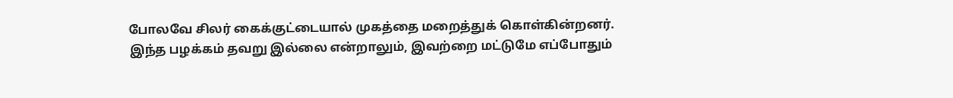போலவே சிலர் கைக்குட்டையால் முகத்தை மறைத்துக் கொள்கின்றனர்.
இந்த பழக்கம் தவறு இல்லை என்றாலும், இவற்றை மட்டுமே எப்போதும்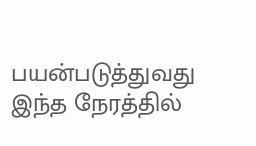பயன்படுத்துவது இந்த நேரத்தில்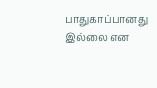பாதுகாப்பானது இல்லை என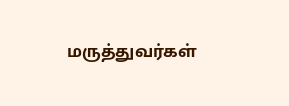மருத்துவர்கள்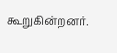கூறுகின்றனர்.